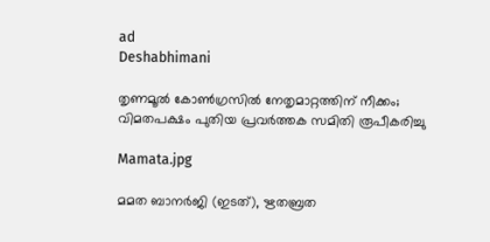ad
Deshabhimani

തൃണമൂൽ കോൺഗ്രസിൽ നേതൃമാറ്റത്തിന് നീക്കം; വിമതപക്ഷം പുതിയ പ്രവർത്തക സമിതി രൂപീകരിച്ചു

Mamata.jpg

മമത ബാനർജി (ഇടത്), ഋതബ്രത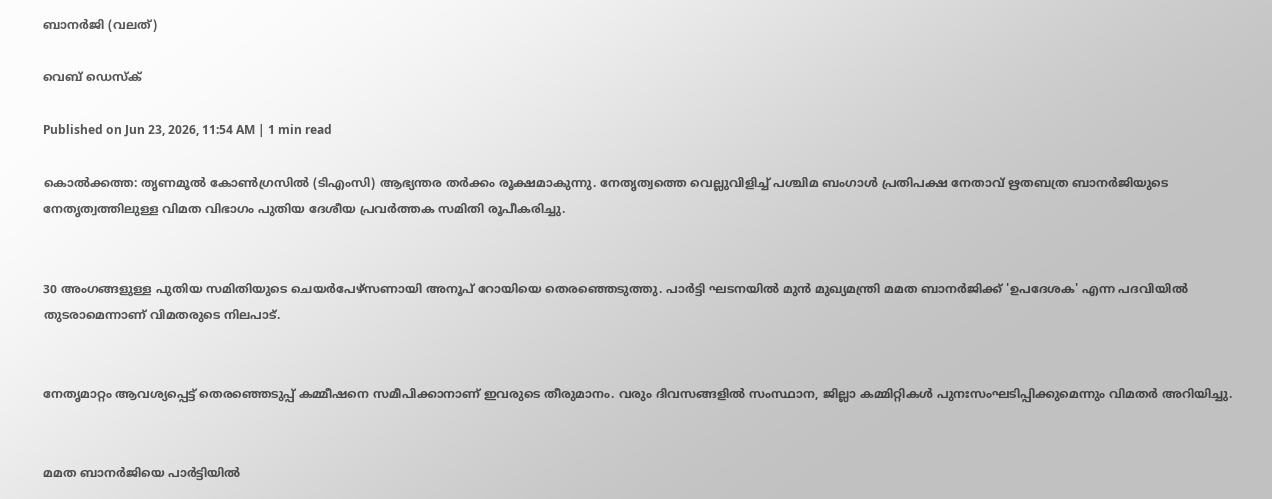ബാനർജി (വലത്)

വെബ് ഡെസ്ക്

Published on Jun 23, 2026, 11:54 AM | 1 min read

കൊൽക്കത്ത: തൃണമൂൽ കോൺഗ്രസിൽ (ടിഎംസി) ആഭ്യന്തര തർക്കം രൂക്ഷമാകുന്നു. നേതൃത്വത്തെ വെല്ലുവിളിച്ച് പശ്ചിമ ബംഗാൾ പ്രതിപക്ഷ നേതാവ് ഋതബത്ര ബാനർജിയുടെ നേതൃത്വത്തിലുള്ള വിമത വിഭാഗം പുതിയ ദേശീയ പ്രവർത്തക സമിതി രൂപീകരിച്ചു.


30 അംഗങ്ങളുള്ള പുതിയ സമിതിയുടെ ചെയർപേഴ്‌സണായി അനൂപ് റോയിയെ തെരഞ്ഞെടുത്തു. പാർട്ടി ഘടനയിൽ മുൻ മുഖ്യമന്ത്രി മമത ബാനർജിക്ക് 'ഉപദേശക' എന്ന പദവിയിൽ തുടരാമെന്നാണ് വിമതരുടെ നിലപാട്.


നേതൃമാറ്റം ആവശ്യപ്പെട്ട് തെരഞ്ഞെടുപ്പ് കമ്മീഷനെ സമീപിക്കാനാണ് ഇവരുടെ തീരുമാനം. വരും ദിവസങ്ങളിൽ സംസ്ഥാന, ജില്ലാ കമ്മിറ്റികൾ പുനഃസംഘടിപ്പിക്കുമെന്നും വിമതർ അറിയിച്ചു.


മമത ബാനർജിയെ പാർട്ടിയിൽ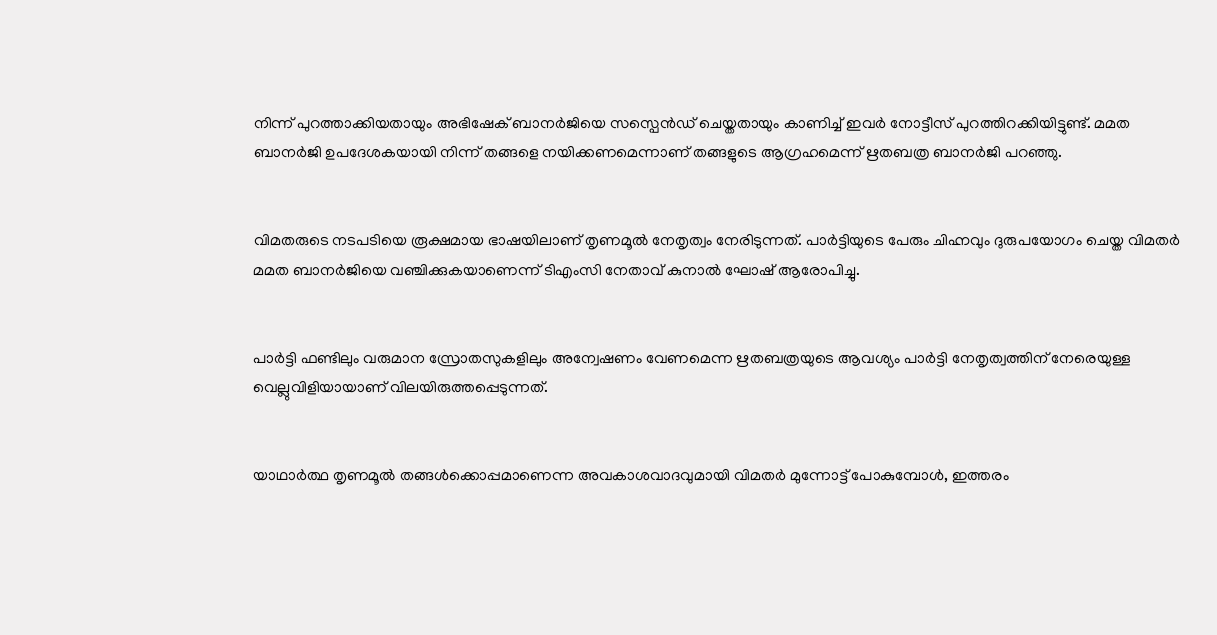നിന്ന് പുറത്താക്കിയതായും അഭിഷേക് ബാനർജിയെ സസ്പെൻഡ് ചെയ്തതായും കാണിച്ച് ഇവർ നോട്ടീസ് പുറത്തിറക്കിയിട്ടുണ്ട്. മമത ബാനർജി ഉപദേശകയായി നിന്ന് തങ്ങളെ നയിക്കണമെന്നാണ് തങ്ങളുടെ ആഗ്രഹമെന്ന് ഋതബത്ര ബാനർജി പറഞ്ഞു.


വിമതരുടെ നടപടിയെ രൂക്ഷമായ ഭാഷയിലാണ് തൃണമൂൽ നേതൃത്വം നേരിടുന്നത്. പാർട്ടിയുടെ പേരും ചിഹ്നവും ദുരുപയോഗം ചെയ്ത വിമതർ മമത ബാനർജിയെ വഞ്ചിക്കുകയാണെന്ന് ടിഎംസി നേതാവ് കുനാൽ ഘോഷ് ആരോപിച്ചു.


പാർട്ടി ഫണ്ടിലും വരുമാന സ്രോതസുകളിലും അന്വേഷണം വേണമെന്ന ഋതബത്രയുടെ ആവശ്യം പാർട്ടി നേതൃത്വത്തിന് നേരെയുള്ള വെല്ലുവിളിയായാണ് വിലയിരുത്തപ്പെടുന്നത്.


യാഥാർത്ഥ തൃണമൂൽ തങ്ങൾക്കൊപ്പമാണെന്ന അവകാശവാദവുമായി വിമതർ മുന്നോട്ട് പോകുമ്പോൾ, ഇത്തരം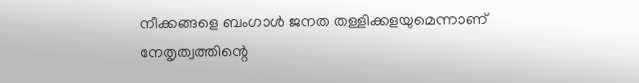നീക്കങ്ങളെ ബംഗാൾ ജനത തള്ളിക്കളയുമെന്നാണ് നേതൃത്വത്തിന്റെ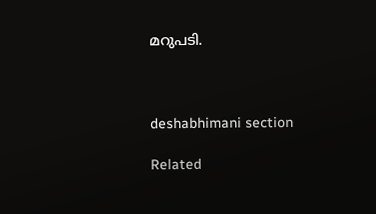മറുപടി.



deshabhimani section

Related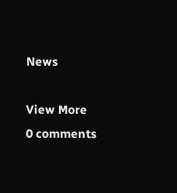News

View More
0 comments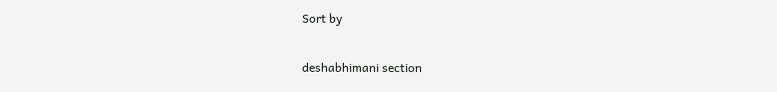Sort by

deshabhimani section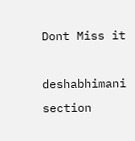Dont Miss it

deshabhimani section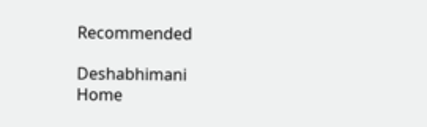Recommended

Deshabhimani
Home